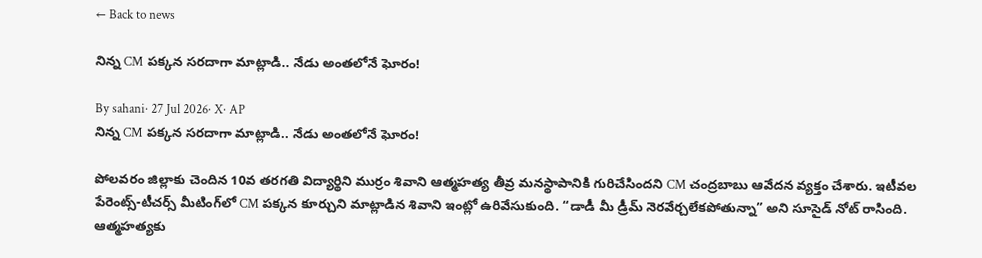← Back to news

నిన్న CM పక్కన సరదాగా మాట్లాడి.. నేడు అంతలోనే ఘోరం!

By sahani· 27 Jul 2026· X· AP
నిన్న CM పక్కన సరదాగా మాట్లాడి.. నేడు అంతలోనే ఘోరం!

పోలవరం జిల్లాకు చెందిన 10వ తరగతి విద్యార్థిని ముర్రం శివాని ఆత్మహత్య తీవ్ర మనస్థాపానికి గురిచేసిందని CM చంద్రబాబు ఆవేదన వ్యక్తం చేశారు. ఇటీవల పేరెంట్స్-టీచర్స్ మీటింగ్‌లో CM పక్కన కూర్చుని మాట్లాడిన శివాని ఇంట్లో ఉరివేసుకుంది. “డాడీ మీ డ్రీమ్ నెరవేర్చలేకపోతున్నా” అని సూసైడ్ నోట్ రాసింది. ఆత్మహత్యకు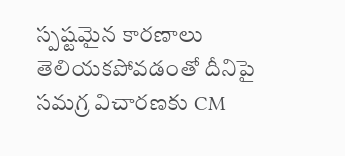స్పష్టమైన కారణాలు తెలియకపోవడంతో దీనిపై సమగ్ర విచారణకు CM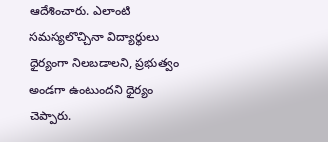ఆదేశించారు. ఎలాంటి సమస్యలొచ్చినా విద్యార్థులు ధైర్యంగా నిలబడాలని, ప్రభుత్వం అండగా ఉంటుందని ధైర్యం చెప్పారు.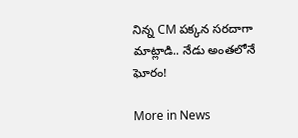నిన్న CM పక్కన సరదాగా మాట్లాడి.. నేడు అంతలోనే ఘోరం!

More in News